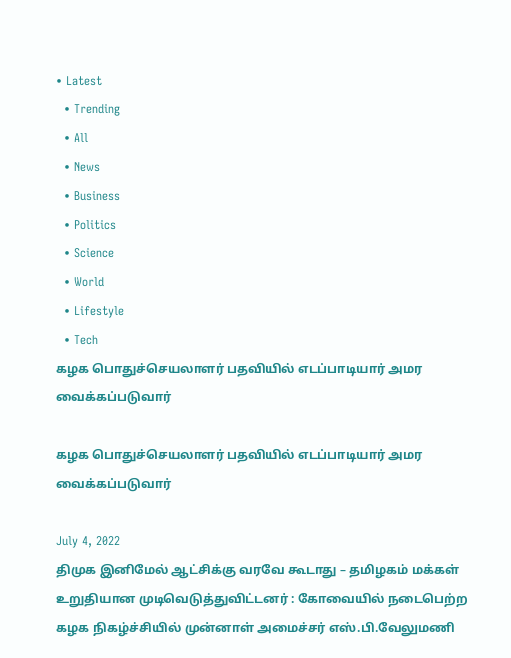• Latest
  • Trending
  • All
  • News
  • Business
  • Politics
  • Science
  • World
  • Lifestyle
  • Tech
கழக பொதுச்செயலாளர் பதவியில் எடப்பாடியார் அமர வைக்கப்படுவார்

கழக பொதுச்செயலாளர் பதவியில் எடப்பாடியார் அமர வைக்கப்படுவார்

July 4, 2022
திமுக இனிமேல் ஆட்சிக்கு வரவே கூடாது – தமிழகம் மக்கள் உறுதியான முடிவெடுத்துவிட்டனர் : கோவையில் நடைபெற்ற கழக நிகழ்ச்சியில் முன்னாள் அமைச்சர் எஸ்.பி.வேலுமணி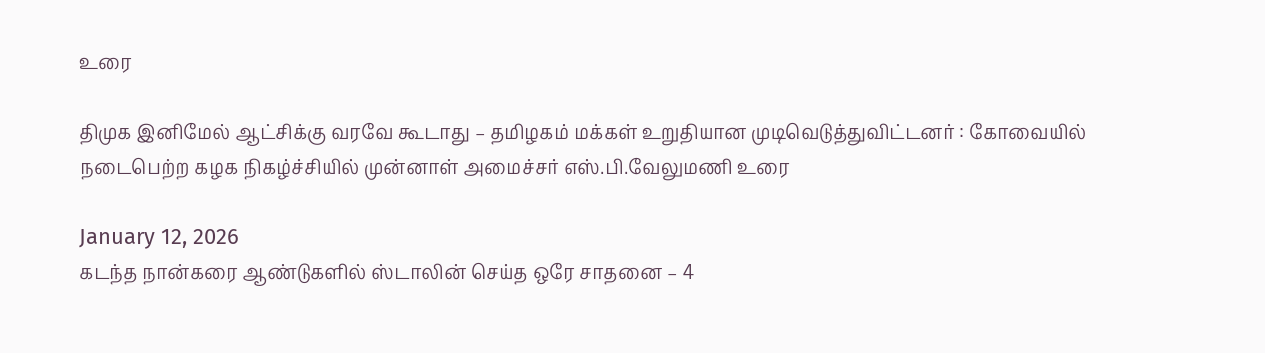உரை

திமுக இனிமேல் ஆட்சிக்கு வரவே கூடாது – தமிழகம் மக்கள் உறுதியான முடிவெடுத்துவிட்டனர் : கோவையில் நடைபெற்ற கழக நிகழ்ச்சியில் முன்னாள் அமைச்சர் எஸ்.பி.வேலுமணி உரை

January 12, 2026
கடந்த நான்கரை ஆண்டுகளில் ஸ்டாலின் செய்த ஒரே சாதனை – 4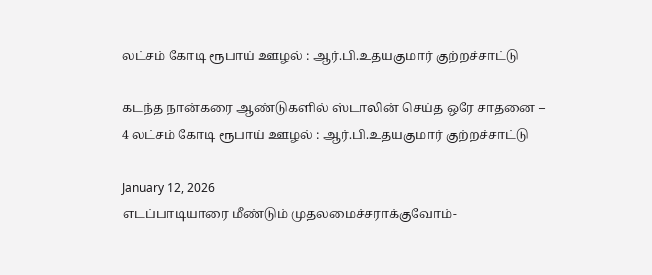லட்சம் கோடி ரூபாய் ஊழல் : ஆர்.பி.உதயகுமார் குற்றச்சாட்டு

கடந்த நான்கரை ஆண்டுகளில் ஸ்டாலின் செய்த ஒரே சாதனை – 4 லட்சம் கோடி ரூபாய் ஊழல் : ஆர்.பி.உதயகுமார் குற்றச்சாட்டு

January 12, 2026
எடப்பாடியாரை மீண்டும் முதலமைச்சராக்குவோம்-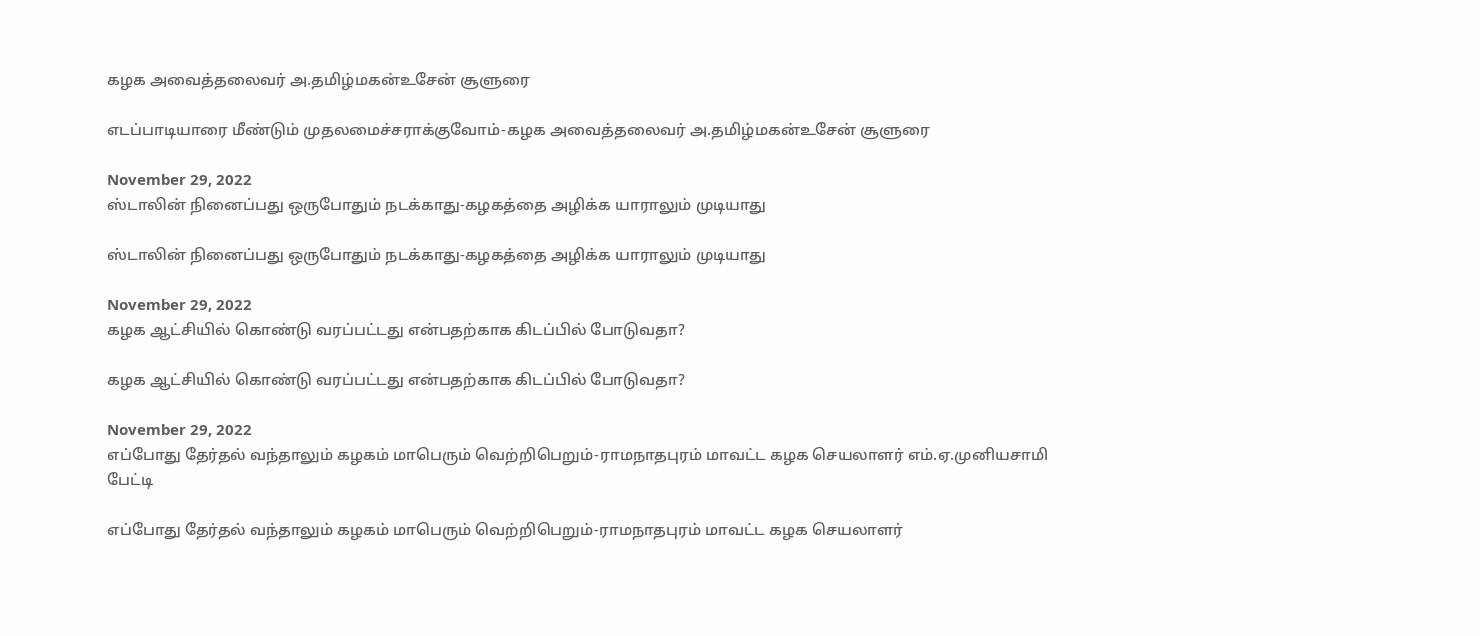கழக அவைத்தலைவர் அ.தமிழ்மகன்உசேன் சூளுரை

எடப்பாடியாரை மீண்டும் முதலமைச்சராக்குவோம்-கழக அவைத்தலைவர் அ.தமிழ்மகன்உசேன் சூளுரை

November 29, 2022
ஸ்டாலின் நினைப்பது ஒருபோதும் நடக்காது-கழகத்தை அழிக்க யாராலும் முடியாது

ஸ்டாலின் நினைப்பது ஒருபோதும் நடக்காது-கழகத்தை அழிக்க யாராலும் முடியாது

November 29, 2022
கழக ஆட்சியில் கொண்டு வரப்பட்டது என்பதற்காக கிடப்பில் போடுவதா?

கழக ஆட்சியில் கொண்டு வரப்பட்டது என்பதற்காக கிடப்பில் போடுவதா?

November 29, 2022
எப்போது தேர்தல் வந்தாலும் கழகம் மாபெரும் வெற்றிபெறும்-ராமநாதபுரம் மாவட்ட கழக செயலாளர் எம்.ஏ.முனியசாமி பேட்டி

எப்போது தேர்தல் வந்தாலும் கழகம் மாபெரும் வெற்றிபெறும்-ராமநாதபுரம் மாவட்ட கழக செயலாளர்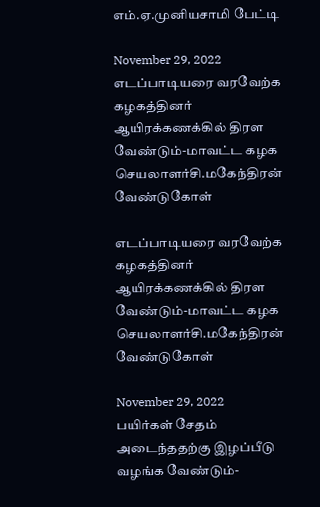எம்.ஏ.முனியசாமி பேட்டி

November 29, 2022
எடப்பாடியரை வரவேற்க கழகத்தினர் ஆயிரக்கணக்கில் திரள வேண்டும்-மாவட்ட கழக செயலாளர்சி.மகேந்திரன் வேண்டுகோள்

எடப்பாடியரை வரவேற்க கழகத்தினர் ஆயிரக்கணக்கில் திரள வேண்டும்-மாவட்ட கழக செயலாளர்சி.மகேந்திரன் வேண்டுகோள்

November 29, 2022
பயிர்கள் சேதம் அடைந்ததற்கு இழப்பீடு வழங்க வேண்டும்-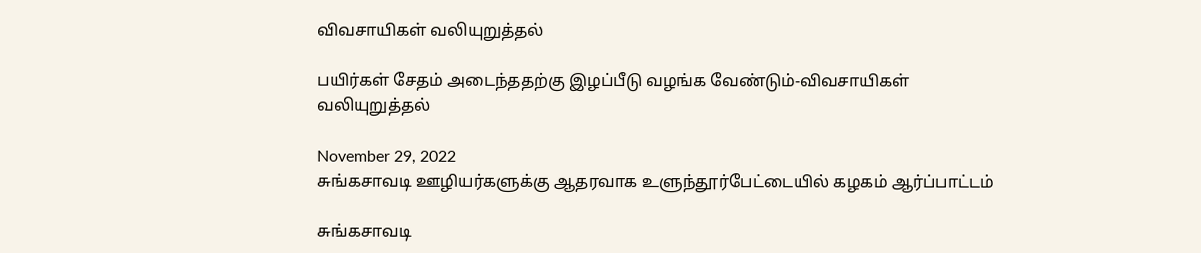விவசாயிகள் வலியுறுத்தல்

பயிர்கள் சேதம் அடைந்ததற்கு இழப்பீடு வழங்க வேண்டும்-விவசாயிகள் வலியுறுத்தல்

November 29, 2022
சுங்கசாவடி ஊழியர்களுக்கு ஆதரவாக உளுந்தூர்பேட்டையில் கழகம் ஆர்ப்பாட்டம்

சுங்கசாவடி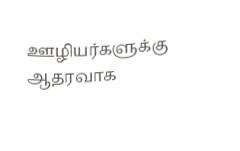ஊழியர்களுக்கு ஆதரவாக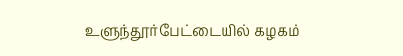உளுந்தூர்பேட்டையில் கழகம்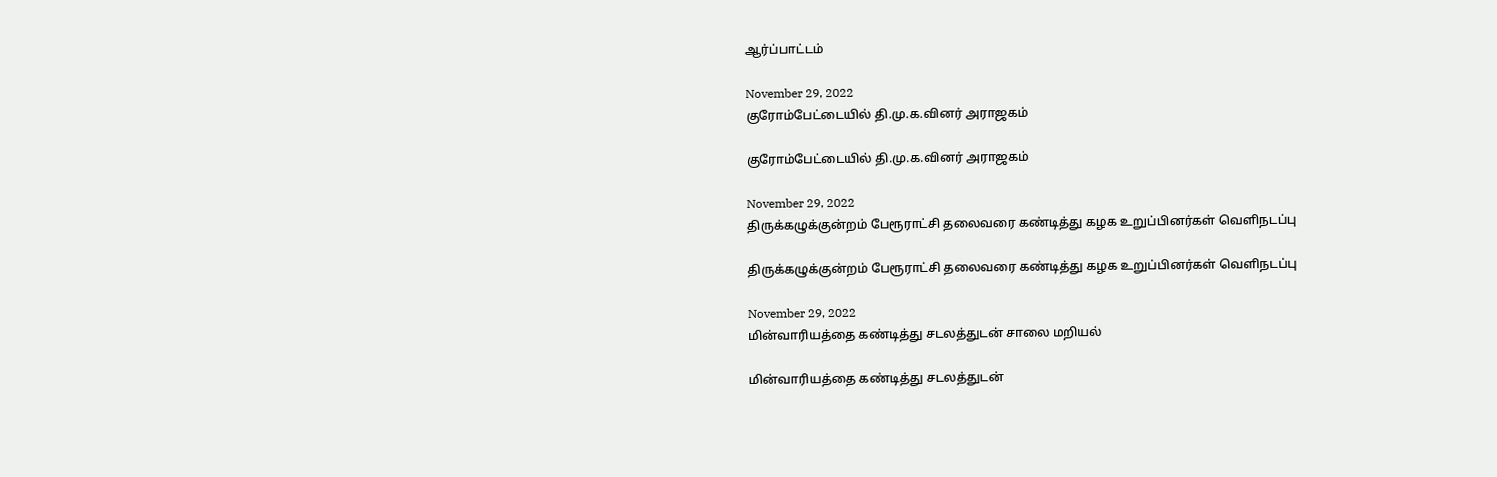ஆர்ப்பாட்டம்

November 29, 2022
குரோம்பேட்டையில் தி.மு.க.வினர் அராஜகம்

குரோம்பேட்டையில் தி.மு.க.வினர் அராஜகம்

November 29, 2022
திருக்கழுக்குன்றம் பேரூராட்சி தலைவரை கண்டித்து கழக உறுப்பினர்கள் வெளிநடப்பு

திருக்கழுக்குன்றம் பேரூராட்சி தலைவரை கண்டித்து கழக உறுப்பினர்கள் வெளிநடப்பு

November 29, 2022
மின்வாரியத்தை கண்டித்து சடலத்துடன் சாலை மறியல்

மின்வாரியத்தை கண்டித்து சடலத்துடன்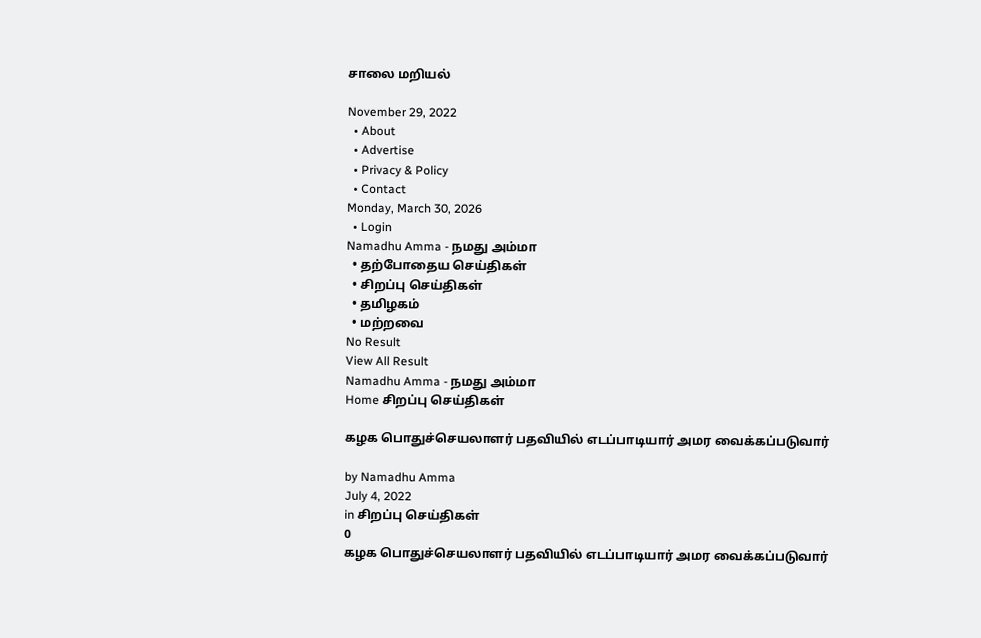சாலை மறியல்

November 29, 2022
  • About
  • Advertise
  • Privacy & Policy
  • Contact
Monday, March 30, 2026
  • Login
Namadhu Amma - நமது அம்மா
  • தற்போதைய செய்திகள்
  • சிறப்பு செய்திகள்
  • தமிழகம்
  • மற்றவை
No Result
View All Result
Namadhu Amma - நமது அம்மா
Home சிறப்பு செய்திகள்

கழக பொதுச்செயலாளர் பதவியில் எடப்பாடியார் அமர வைக்கப்படுவார்

by Namadhu Amma
July 4, 2022
in சிறப்பு செய்திகள்
0
கழக பொதுச்செயலாளர் பதவியில் எடப்பாடியார் அமர வைக்கப்படுவார்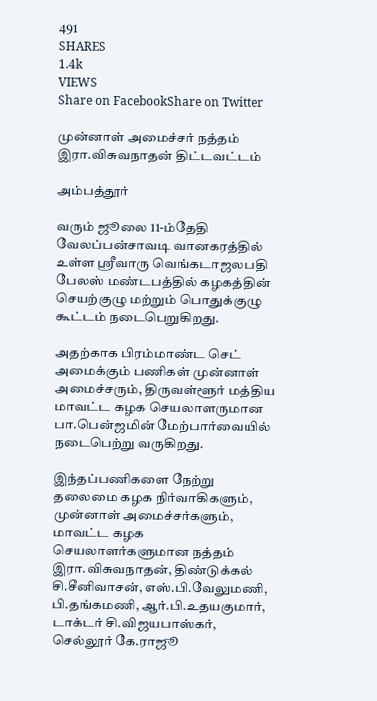491
SHARES
1.4k
VIEWS
Share on FacebookShare on Twitter

முன்னாள் அமைச்சர் நத்தம் இரா.விசுவநாதன் திட்டவட்டம்

அம்பத்தூர்

வரும் ஜூலை 11-ம்தேதி வேலப்பன்சாவடி வானகரத்தில் உள்ள ஸ்ரீவாரு வெங்கடாஜலபதி பேலஸ் மண்டபத்தில் கழகத்தின் செயற்குழு மற்றும் பொதுக்குழு கூட்டம் நடைபெறுகிறது.

அதற்காக பிரம்மாண்ட செட் அமைக்கும் பணிகள் முன்னாள் அமைச்சரும், திருவள்ளூர் மத்திய மாவட்ட கழக செயலாளருமான பா.பென்ஜமின் மேற்பார்வையில் நடைபெற்று வருகிறது.

இந்தப்பணிகளை நேற்று தலைமை கழக நிர்வாகிகளும், முன்னாள் அமைச்சர்களும், மாவட்ட கழக செயலாளர்களுமான நத்தம் இரா.விசுவநாதன், திண்டுக்கல் சி.சீனிவாசன், எஸ்.பி.வேலுமணி, பி.தங்கமணி, ஆர்.பி.உதயகுமார், டாக்டர் சி.விஜயபாஸ்கர், செல்லூர் கே.ராஜூ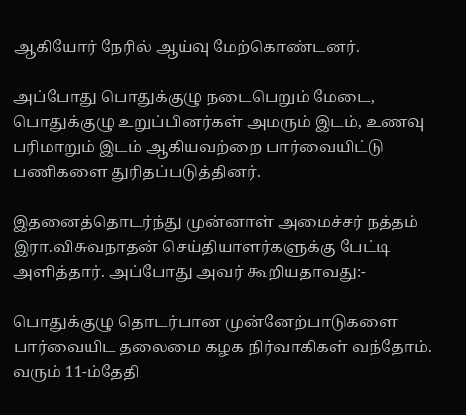ஆகியோர் நேரில் ஆய்வு மேற்கொண்டனர்.

அப்போது பொதுக்குழு நடைபெறும் மேடை, பொதுக்குழு உறுப்பினர்கள் அமரும் இடம், உணவு பரிமாறும் இடம் ஆகியவற்றை பார்வையிட்டு பணிகளை துரிதப்படுத்தினர்.

இதனைத்தொடர்ந்து முன்னாள் அமைச்சர் நத்தம் இரா.விசுவநாதன் செய்தியாளர்களுக்கு பேட்டி அளித்தார். அப்போது அவர் கூறியதாவது:-

பொதுக்குழு தொடர்பான முன்னேற்பாடுகளை பார்வையிட தலைமை கழக நிர்வாகிகள் வந்தோம். வரும் 11-ம்தேதி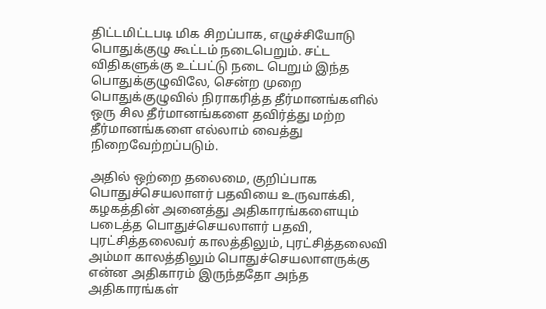திட்டமிட்டபடி மிக சிறப்பாக, எழுச்சியோடு பொதுக்குழு கூட்டம் நடைபெறும். சட்ட விதிகளுக்கு உட்பட்டு நடை பெறும் இந்த பொதுக்குழுவிலே, சென்ற முறை பொதுக்குழுவில் நிராகரித்த தீர்மானங்களில் ஒரு சில தீர்மானங்களை தவிர்த்து மற்ற தீர்மானங்களை எல்லாம் வைத்து நிறைவேற்றப்படும்.

அதில் ஒற்றை தலைமை, குறிப்பாக பொதுச்செயலாளர் பதவியை உருவாக்கி, கழகத்தின் அனைத்து அதிகாரங்களையும் படைத்த பொதுச்செயலாளர் பதவி, புரட்சித்தலைவர் காலத்திலும், புரட்சித்தலைவி அம்மா காலத்திலும் பொதுச்செயலாளருக்கு என்ன அதிகாரம் இருந்ததோ அந்த அதிகாரங்கள்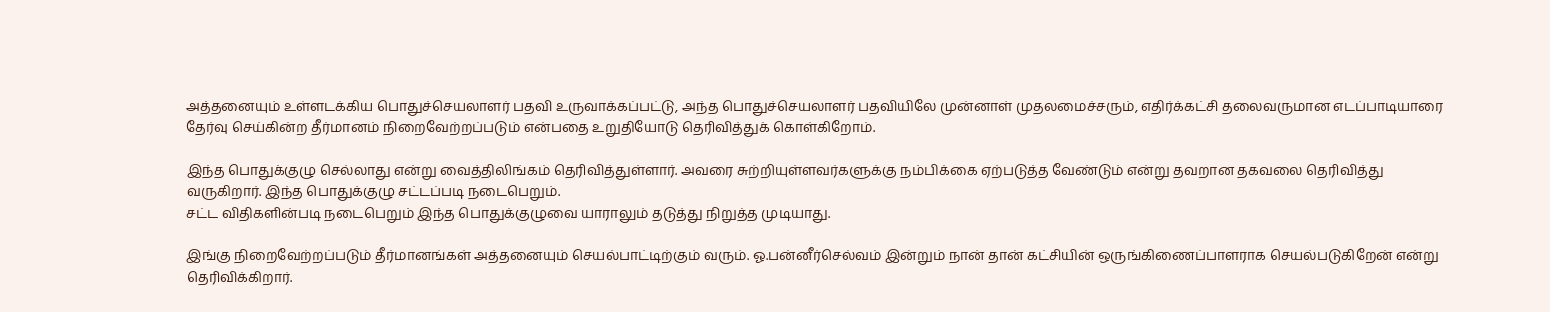அத்தனையும் உள்ளடக்கிய பொதுச்செயலாளர் பதவி உருவாக்கப்பட்டு, அந்த பொதுச்செயலாளர் பதவியிலே முன்னாள் முதலமைச்சரும், எதிர்க்கட்சி தலைவருமான எடப்பாடியாரை தேர்வு செய்கின்ற தீர்மானம் நிறைவேற்றப்படும் என்பதை உறுதியோடு தெரிவித்துக் கொள்கிறோம்.

இந்த பொதுக்குழு செல்லாது என்று வைத்திலிங்கம் தெரிவித்துள்ளார். அவரை சுற்றியுள்ளவர்களுக்கு நம்பிக்கை ஏற்படுத்த வேண்டும் என்று தவறான தகவலை தெரிவித்து வருகிறார். இந்த பொதுக்குழு சட்டப்படி நடைபெறும்.
சட்ட விதிகளின்படி நடைபெறும் இந்த பொதுக்குழுவை யாராலும் தடுத்து நிறுத்த முடியாது.

இங்கு நிறைவேற்றப்படும் தீர்மானங்கள் அத்தனையும் செயல்பாட்டிற்கும் வரும். ஓ.பன்னீர்செல்வம் இன்றும் நான் தான் கட்சியின் ஒருங்கிணைப்பாளராக செயல்படுகிறேன் என்று தெரிவிக்கிறார்.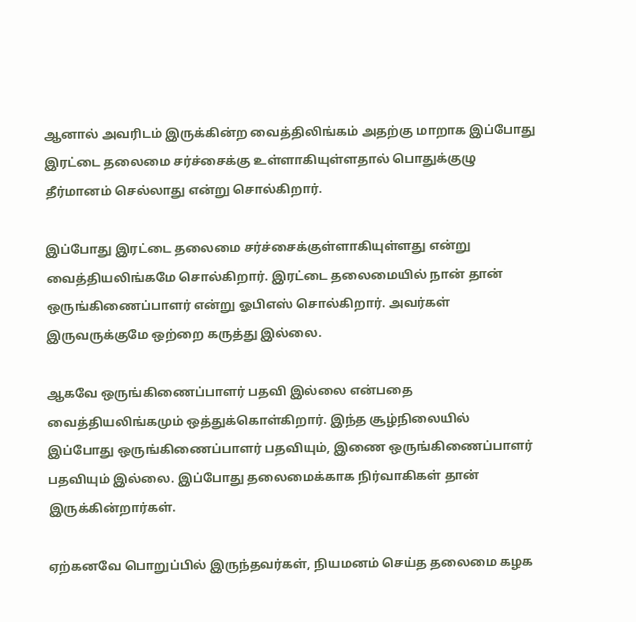ஆனால் அவரிடம் இருக்கின்ற வைத்திலிங்கம் அதற்கு மாறாக இப்போது இரட்டை தலைமை சர்ச்சைக்கு உள்ளாகியுள்ளதால் பொதுக்குழு தீர்மானம் செல்லாது என்று சொல்கிறார்.

இப்போது இரட்டை தலைமை சர்ச்சைக்குள்ளாகியுள்ளது என்று வைத்தியலிங்கமே சொல்கிறார். இரட்டை தலைமையில் நான் தான் ஒருங்கிணைப்பாளர் என்று ஓபிஎஸ் சொல்கிறார். அவர்கள் இருவருக்குமே ஒற்றை கருத்து இல்லை.

ஆகவே ஒருங்கிணைப்பாளர் பதவி இல்லை என்பதை வைத்தியலிங்கமும் ஒத்துக்கொள்கிறார். இந்த சூழ்நிலையில் இப்போது ஒருங்கிணைப்பாளர் பதவியும், இணை ஒருங்கிணைப்பாளர் பதவியும் இல்லை. இப்போது தலைமைக்காக நிர்வாகிகள் தான் இருக்கின்றார்கள்.

ஏற்கனவே பொறுப்பில் இருந்தவர்கள், நியமனம் செய்த தலைமை கழக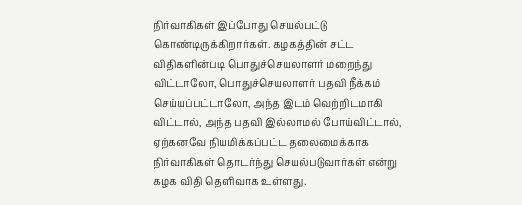நிர்வாகிகள் இப்போது செயல்பட்டு கொண்டிருக்கிறார்கள். கழகத்தின் சட்ட விதிகளின்படி பொதுச்செயலாளர் மறைந்து விட்டாலோ, பொதுச்செயலாளர் பதவி நீக்கம் செய்யப்பட்டாலோ, அந்த இடம் வெற்றிடமாகி விட்டால், அந்த பதவி இல்லாமல் போய்விட்டால், ஏற்கனவே நியமிக்கப்பட்ட தலைமைக்காக நிர்வாகிகள் தொடர்ந்து செயல்படுவார்கள் என்று கழக விதி தெளிவாக உள்ளது.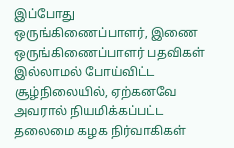இப்போது ஒருங்கிணைப்பாளர், இணை ஒருங்கிணைப்பாளர் பதவிகள் இல்லாமல் போய்விட்ட சூழ்நிலையில், ஏற்கனவே அவரால் நியமிக்கப்பட்ட தலைமை கழக நிர்வாகிகள்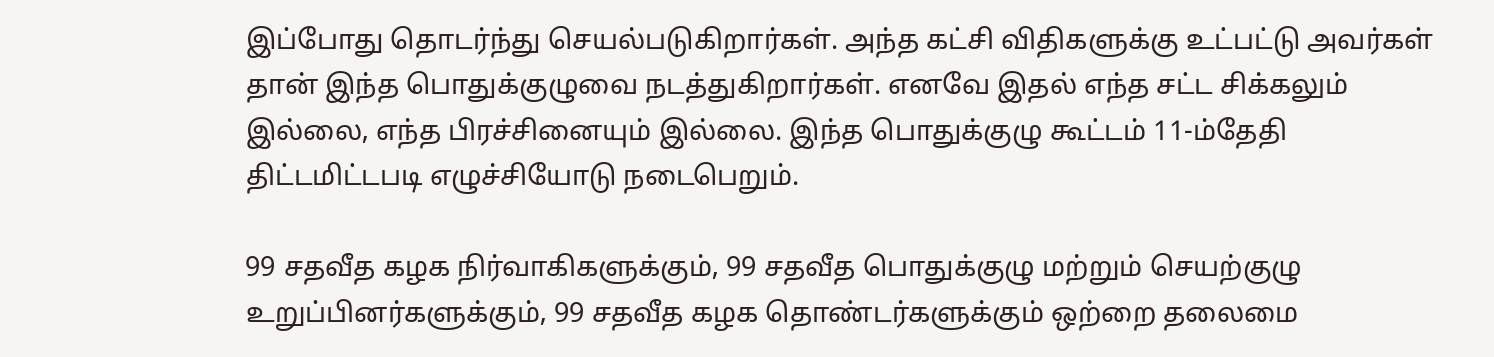இப்போது தொடர்ந்து செயல்படுகிறார்கள். அந்த கட்சி விதிகளுக்கு உட்பட்டு அவர்கள் தான் இந்த பொதுக்குழுவை நடத்துகிறார்கள். எனவே இதல் எந்த சட்ட சிக்கலும் இல்லை, எந்த பிரச்சினையும் இல்லை. இந்த பொதுக்குழு கூட்டம் 11-ம்தேதி திட்டமிட்டபடி எழுச்சியோடு நடைபெறும்.

99 சதவீத கழக நிர்வாகிகளுக்கும், 99 சதவீத பொதுக்குழு மற்றும் செயற்குழு உறுப்பினர்களுக்கும், 99 சதவீத கழக தொண்டர்களுக்கும் ஒற்றை தலைமை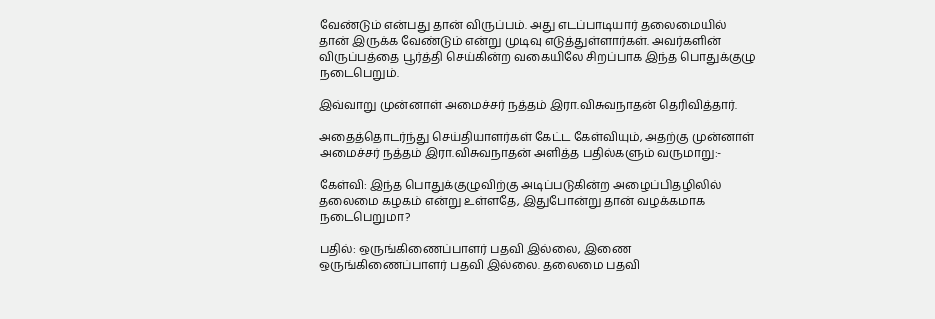வேண்டும் என்பது தான் விருப்பம். அது எடப்பாடியார் தலைமையில் தான் இருக்க வேண்டும் என்று முடிவு எடுத்துள்ளார்கள். அவர்களின் விருப்பத்தை பூர்த்தி செய்கின்ற வகையிலே சிறப்பாக இந்த பொதுக்குழு நடைபெறும்.

இவ்வாறு முன்னாள் அமைச்சர் நத்தம் இரா.விசுவநாதன் தெரிவித்தார்.

அதைத்தொடர்ந்து செய்தியாளர்கள் கேட்ட கேள்வியும், அதற்கு முன்னாள் அமைச்சர் நத்தம் இரா.விசுவநாதன் அளித்த பதில்களும் வருமாறு:-

கேள்வி: இந்த பொதுக்குழுவிற்கு அடிப்படுகின்ற அழைப்பிதழிலில் தலைமை கழகம் என்று உள்ளதே, இதுபோன்று தான் வழக்கமாக நடைபெறுமா?

பதில்: ஒருங்கிணைப்பாளர் பதவி இல்லை, இணை ஒருங்கிணைப்பாளர் பதவி இல்லை. தலைமை பதவி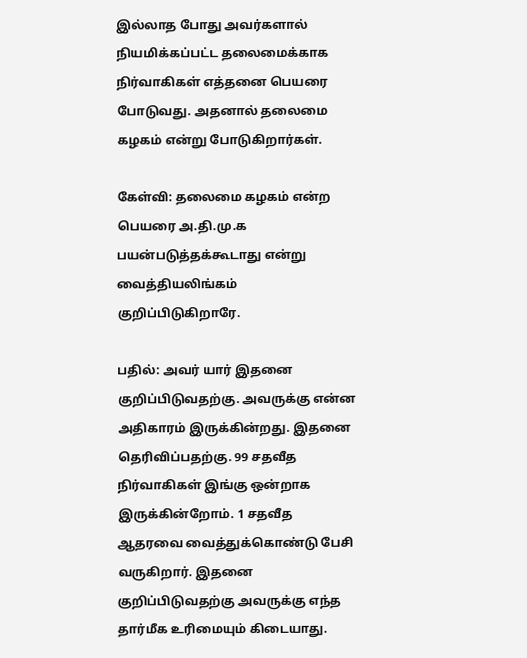இல்லாத போது அவர்களால் நியமிக்கப்பட்ட தலைமைக்காக நிர்வாகிகள் எத்தனை பெயரை போடுவது. அதனால் தலைமை கழகம் என்று போடுகிறார்கள்.

கேள்வி: தலைமை கழகம் என்ற பெயரை அ.தி.மு.க பயன்படுத்தக்கூடாது என்று வைத்தியலிங்கம் குறிப்பிடுகிறாரே.

பதில்: அவர் யார் இதனை குறிப்பிடுவதற்கு. அவருக்கு என்ன அதிகாரம் இருக்கின்றது. இதனை தெரிவிப்பதற்கு. 99 சதவீத நிர்வாகிகள் இங்கு ஒன்றாக இருக்கின்றோம். 1 சதவீத ஆதரவை வைத்துக்கொண்டு பேசி வருகிறார். இதனை குறிப்பிடுவதற்கு அவருக்கு எந்த தார்மீக உரிமையும் கிடையாது.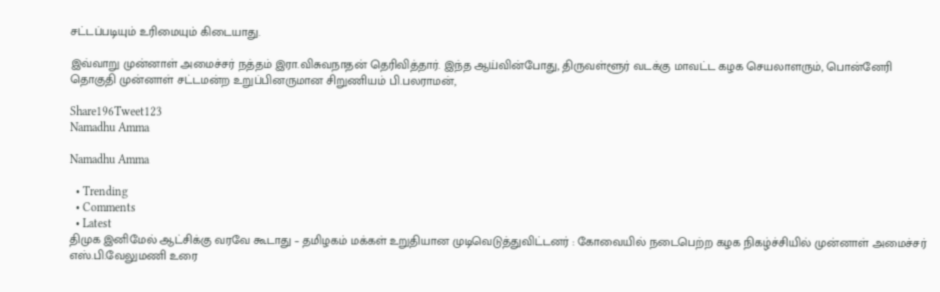சட்டப்படியும் உரிமையும் கிடையாது.

இவ்வாறு முன்னாள் அமைச்சர் நத்தம் இரா.விசுவநாதன் தெரிவித்தார். இந்த ஆய்வின்போது, திருவள்ளூர் வடக்கு மாவட்ட கழக செயலாளரும், பொன்னேரி தொகுதி முன்னாள் சட்டமன்ற உறுப்பினருமான சிறுணியம் பி.பலராமன்,

Share196Tweet123
Namadhu Amma

Namadhu Amma

  • Trending
  • Comments
  • Latest
திமுக இனிமேல் ஆட்சிக்கு வரவே கூடாது – தமிழகம் மக்கள் உறுதியான முடிவெடுத்துவிட்டனர் : கோவையில் நடைபெற்ற கழக நிகழ்ச்சியில் முன்னாள் அமைச்சர் எஸ்.பி.வேலுமணி உரை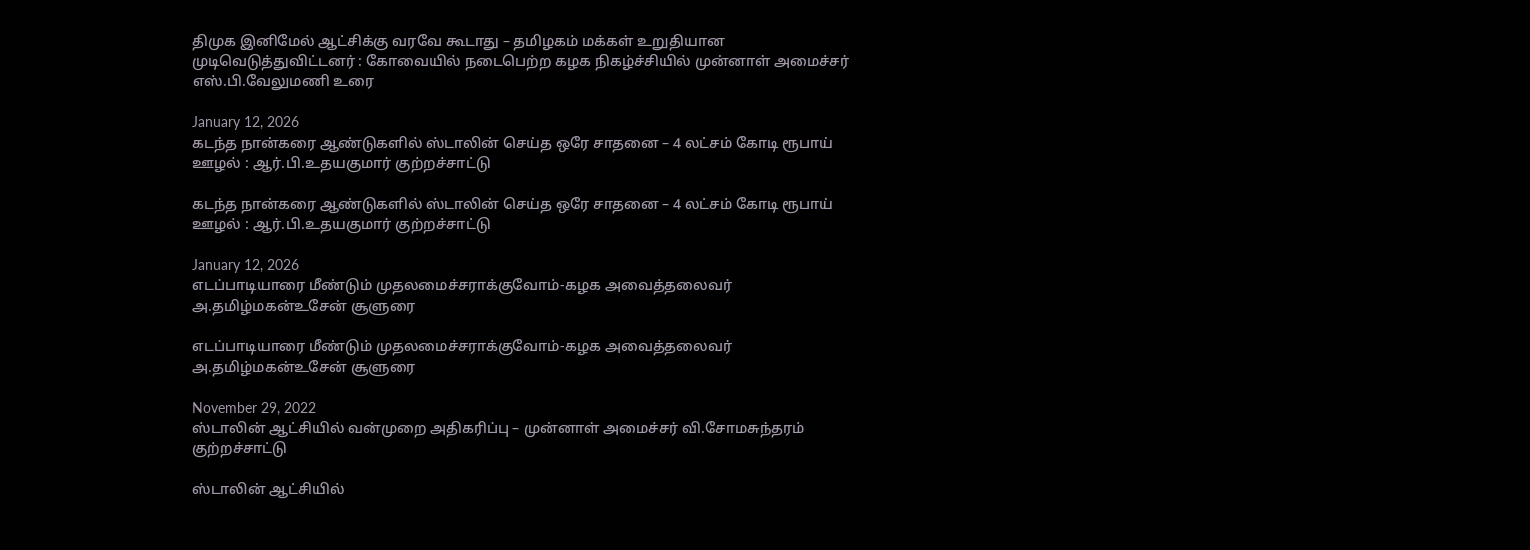திமுக இனிமேல் ஆட்சிக்கு வரவே கூடாது – தமிழகம் மக்கள் உறுதியான முடிவெடுத்துவிட்டனர் : கோவையில் நடைபெற்ற கழக நிகழ்ச்சியில் முன்னாள் அமைச்சர் எஸ்.பி.வேலுமணி உரை

January 12, 2026
கடந்த நான்கரை ஆண்டுகளில் ஸ்டாலின் செய்த ஒரே சாதனை – 4 லட்சம் கோடி ரூபாய் ஊழல் : ஆர்.பி.உதயகுமார் குற்றச்சாட்டு

கடந்த நான்கரை ஆண்டுகளில் ஸ்டாலின் செய்த ஒரே சாதனை – 4 லட்சம் கோடி ரூபாய் ஊழல் : ஆர்.பி.உதயகுமார் குற்றச்சாட்டு

January 12, 2026
எடப்பாடியாரை மீண்டும் முதலமைச்சராக்குவோம்-கழக அவைத்தலைவர் அ.தமிழ்மகன்உசேன் சூளுரை

எடப்பாடியாரை மீண்டும் முதலமைச்சராக்குவோம்-கழக அவைத்தலைவர் அ.தமிழ்மகன்உசேன் சூளுரை

November 29, 2022
ஸ்டாலின் ஆட்சியில் வன்முறை அதிகரிப்பு – முன்னாள் அமைச்சர் வி.சோமசுந்தரம் குற்றச்சாட்டு

ஸ்டாலின் ஆட்சியில்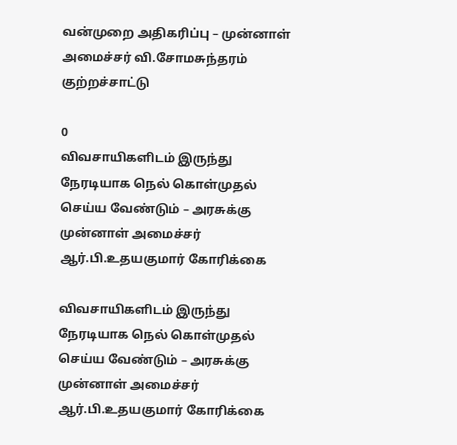வன்முறை அதிகரிப்பு – முன்னாள் அமைச்சர் வி.சோமசுந்தரம் குற்றச்சாட்டு

0
விவசாயிகளிடம் இருந்து நேரடியாக நெல் கொள்முதல் செய்ய வேண்டும் – அரசுக்கு முன்னாள் அமைச்சர் ஆர்.பி.உதயகுமார் கோரிக்கை

விவசாயிகளிடம் இருந்து நேரடியாக நெல் கொள்முதல் செய்ய வேண்டும் – அரசுக்கு முன்னாள் அமைச்சர் ஆர்.பி.உதயகுமார் கோரிக்கை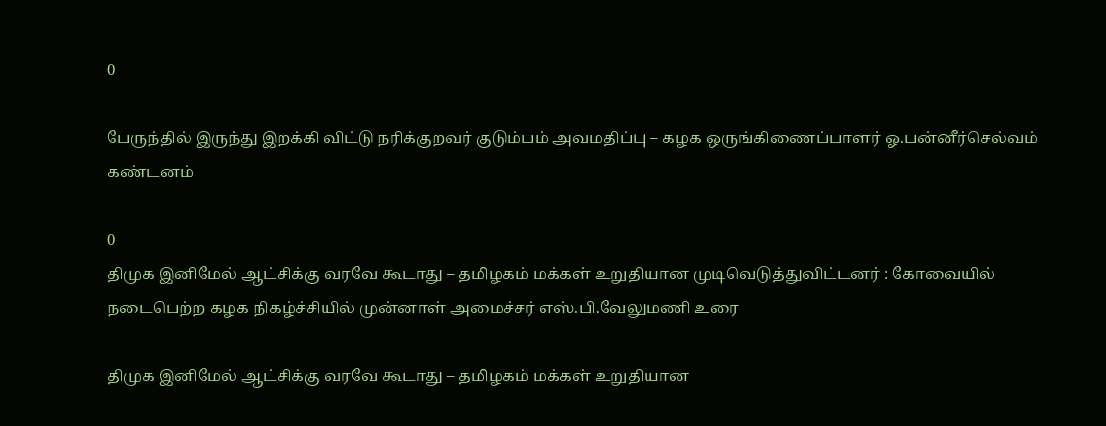0

பேருந்தில் இருந்து இறக்கி விட்டு நரிக்குறவர் குடும்பம் அவமதிப்பு – கழக ஒருங்கிணைப்பாளர் ஓ.பன்னீர்செல்வம் கண்டனம்

0
திமுக இனிமேல் ஆட்சிக்கு வரவே கூடாது – தமிழகம் மக்கள் உறுதியான முடிவெடுத்துவிட்டனர் : கோவையில் நடைபெற்ற கழக நிகழ்ச்சியில் முன்னாள் அமைச்சர் எஸ்.பி.வேலுமணி உரை

திமுக இனிமேல் ஆட்சிக்கு வரவே கூடாது – தமிழகம் மக்கள் உறுதியான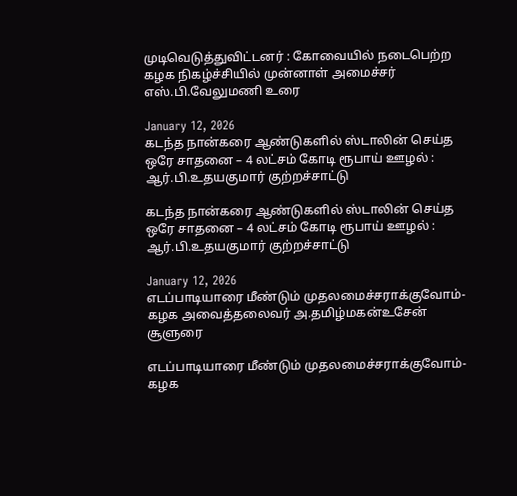முடிவெடுத்துவிட்டனர் : கோவையில் நடைபெற்ற கழக நிகழ்ச்சியில் முன்னாள் அமைச்சர் எஸ்.பி.வேலுமணி உரை

January 12, 2026
கடந்த நான்கரை ஆண்டுகளில் ஸ்டாலின் செய்த ஒரே சாதனை – 4 லட்சம் கோடி ரூபாய் ஊழல் : ஆர்.பி.உதயகுமார் குற்றச்சாட்டு

கடந்த நான்கரை ஆண்டுகளில் ஸ்டாலின் செய்த ஒரே சாதனை – 4 லட்சம் கோடி ரூபாய் ஊழல் : ஆர்.பி.உதயகுமார் குற்றச்சாட்டு

January 12, 2026
எடப்பாடியாரை மீண்டும் முதலமைச்சராக்குவோம்-கழக அவைத்தலைவர் அ.தமிழ்மகன்உசேன் சூளுரை

எடப்பாடியாரை மீண்டும் முதலமைச்சராக்குவோம்-கழக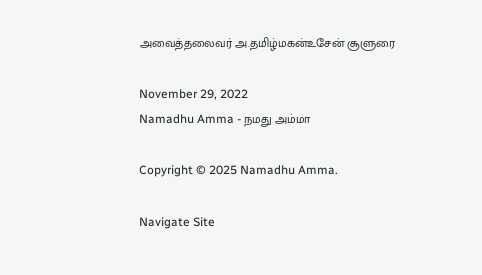அவைத்தலைவர் அ.தமிழ்மகன்உசேன் சூளுரை

November 29, 2022
Namadhu Amma - நமது அம்மா

Copyright © 2025 Namadhu Amma.

Navigate Site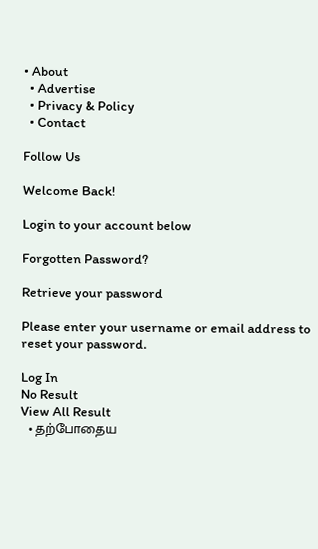• About
  • Advertise
  • Privacy & Policy
  • Contact

Follow Us

Welcome Back!

Login to your account below

Forgotten Password?

Retrieve your password

Please enter your username or email address to reset your password.

Log In
No Result
View All Result
  • தற்போதைய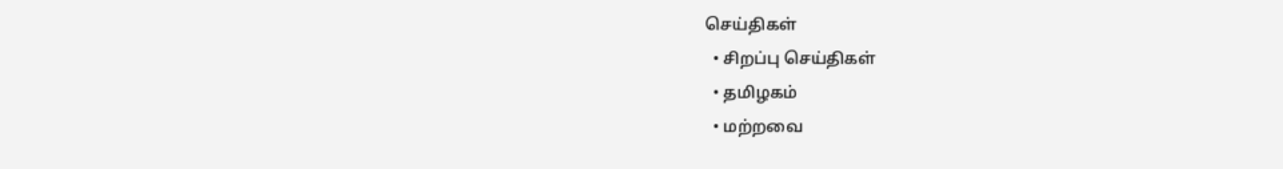செய்திகள்
  • சிறப்பு செய்திகள்
  • தமிழகம்
  • மற்றவை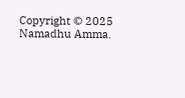Copyright © 2025 Namadhu Amma.